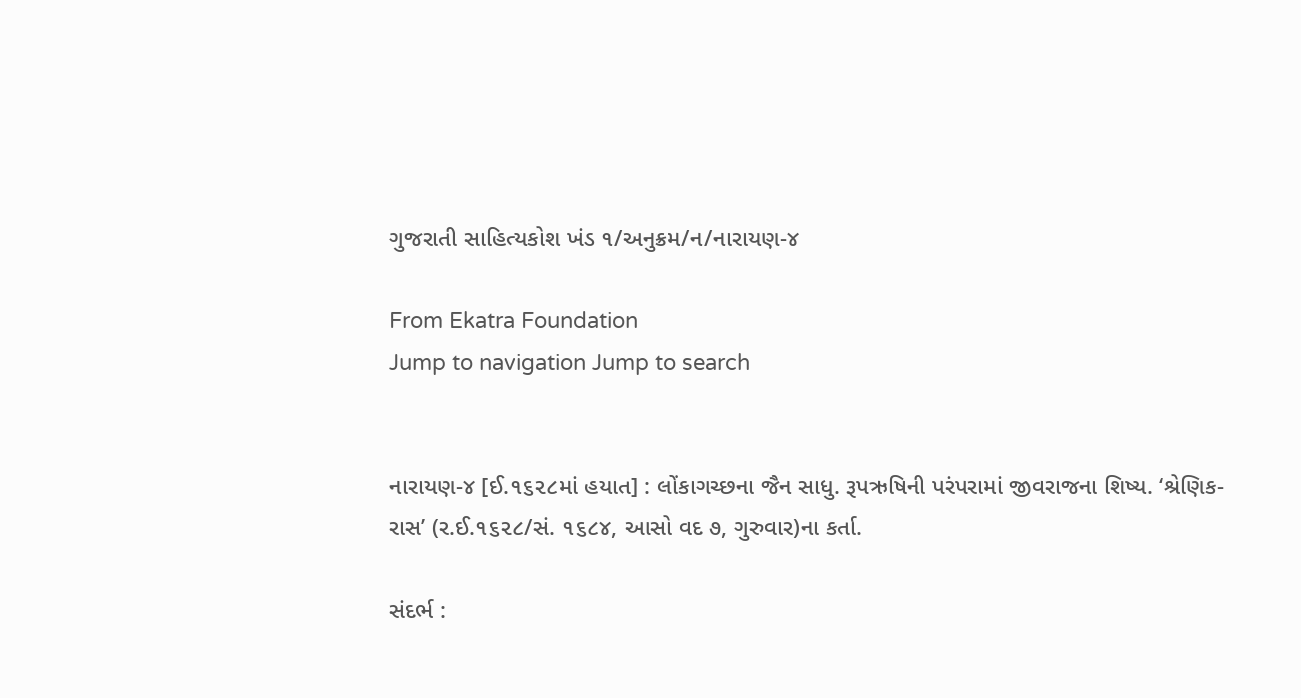ગુજરાતી સાહિત્યકોશ ખંડ ૧/અનુક્રમ/ન/નારાયણ-૪

From Ekatra Foundation
Jump to navigation Jump to search


નારાયણ-૪ [ઈ.૧૬૨૮માં હયાત] : લોંકાગચ્છના જૈન સાધુ. રૂપઋષિની પરંપરામાં જીવરાજના શિષ્ય. ‘શ્રેણિક-રાસ’ (ર.ઈ.૧૬૨૮/સં. ૧૬૮૪, આસો વદ ૭, ગુરુવાર)ના કર્તા.

સંદર્ભ :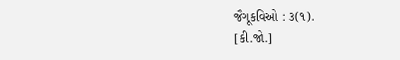જૈગૂકવિઓ : ૩(૧).
[કી.જો.]